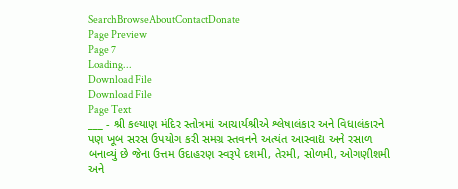SearchBrowseAboutContactDonate
Page Preview
Page 7
Loading...
Download File
Download File
Page Text
___ - શ્રી કલ્યાણ મંદિર સ્તોત્રમાં આચાર્યશ્રીએ શ્લેષાલંકાર અને વિધાલંકારને પણ ખૂબ સરસ ઉપયોગ કરી સમગ્ર સ્તવનને અત્યંત આસ્વાદ્ય અને રસાળ બનાવ્યું છે જેના ઉત્તમ ઉદાહરણ સ્વરૂપે દશમી, તેરમી, સોળમી, ઓગણીશમી અને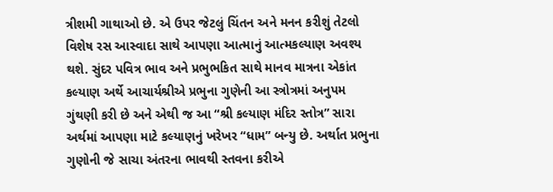ત્રીશમી ગાથાઓ છે. એ ઉપર જેટલું ચિંતન અને મનન કરીશું તેટલો વિશેષ રસ આસ્વાદા સાથે આપણા આત્માનું આત્મકલ્યાણ અવશ્ય થશે. સુંદર પવિત્ર ભાવ અને પ્રભુભકિત સાથે માનવ માત્રના એકાંત કલ્યાણ અર્થે આચાર્યશ્રીએ પ્રભુના ગુણેની આ સ્ત્રોત્રમાં અનુપમ ગુંથણી કરી છે અને એથી જ આ “શ્રી કલ્યાણ મંદિર સ્તોત્ર” સારા અર્થમાં આપણા માટે કલ્યાણનું ખરેખર “ધામ” બન્યુ છે. અર્થાત પ્રભુના ગુણોની જે સાચા અંતરના ભાવથી સ્તવના કરીએ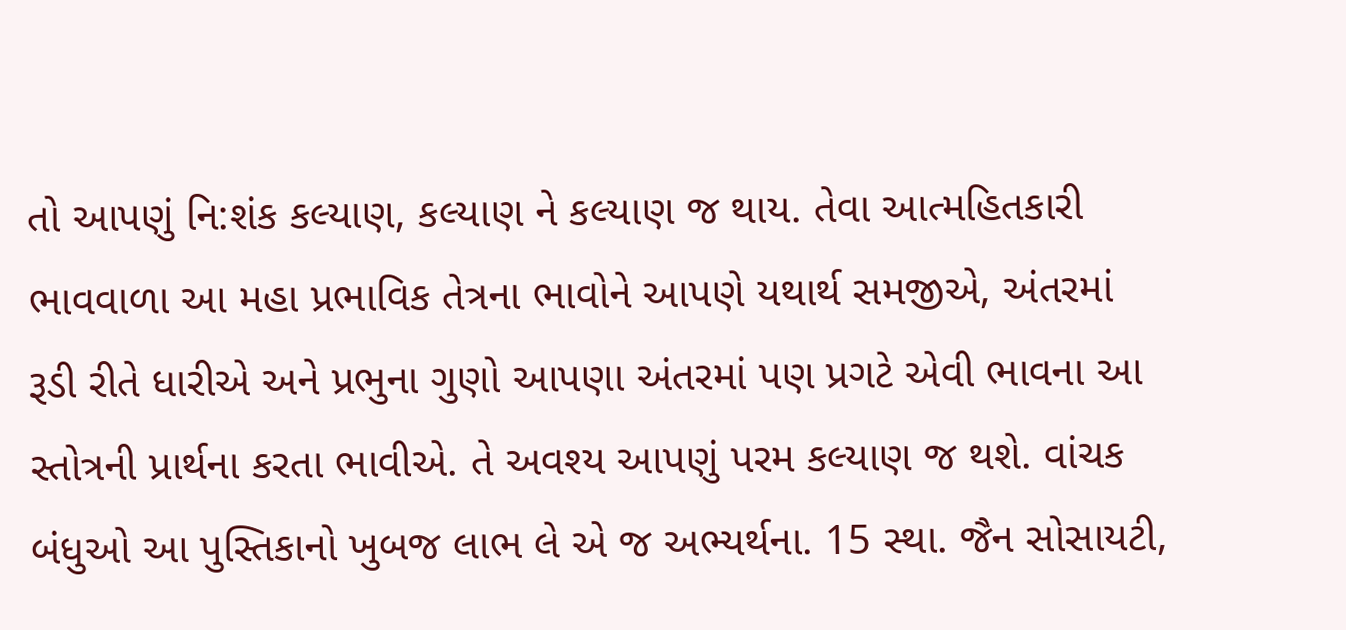તો આપણું નિ:શંક કલ્યાણ, કલ્યાણ ને કલ્યાણ જ થાય. તેવા આત્મહિતકારી ભાવવાળા આ મહા પ્રભાવિક તેત્રના ભાવોને આપણે યથાર્થ સમજીએ, અંતરમાં રૂડી રીતે ધારીએ અને પ્રભુના ગુણો આપણા અંતરમાં પણ પ્રગટે એવી ભાવના આ સ્તોત્રની પ્રાર્થના કરતા ભાવીએ. તે અવશ્ય આપણું પરમ કલ્યાણ જ થશે. વાંચક બંધુઓ આ પુસ્તિકાનો ખુબજ લાભ લે એ જ અભ્યર્થના. 15 સ્થા. જૈન સોસાયટી,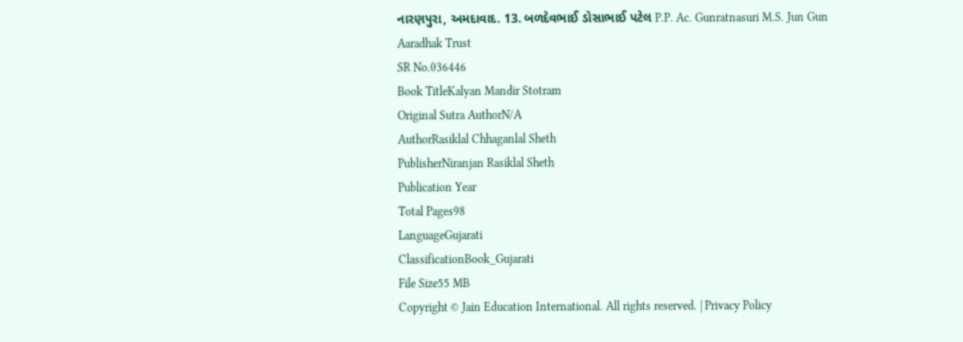નારણપુરા, અમદાવાદ. 13. બળદેવભાઈ ડોસાભાઈ પટેલ P.P. Ac. Gunratnasuri M.S. Jun Gun Aaradhak Trust
SR No.036446
Book TitleKalyan Mandir Stotram
Original Sutra AuthorN/A
AuthorRasiklal Chhaganlal Sheth
PublisherNiranjan Rasiklal Sheth
Publication Year
Total Pages98
LanguageGujarati
ClassificationBook_Gujarati
File Size55 MB
Copyright © Jain Education International. All rights reserved. | Privacy Policy